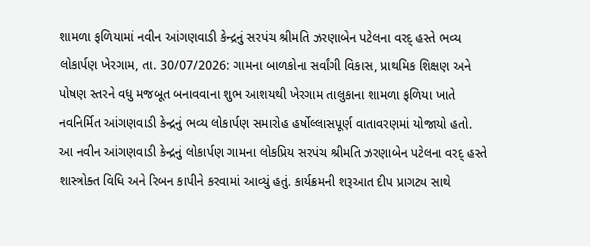શામળા ફળિયામાં નવીન આંગણવાડી કેન્દ્રનું સરપંચ શ્રીમતિ ઝરણાબેન પટેલના વરદ્ હસ્તે ભવ્ય લોકાર્પણ ખેરગામ, તા. 30/07/2026: ગામના બાળકોના સર્વાંગી વિકાસ, પ્રાથમિક શિક્ષણ અને પોષણ સ્તરને વધુ મજબૂત બનાવવાના શુભ આશયથી ખેરગામ તાલુકાના શામળા ફળિયા ખાતે નવનિર્મિત આંગણવાડી કેન્દ્રનું ભવ્ય લોકાર્પણ સમારોહ હર્ષોલ્લાસપૂર્ણ વાતાવરણમાં યોજાયો હતો. આ નવીન આંગણવાડી કેન્દ્રનું લોકાર્પણ ગામના લોકપ્રિય સરપંચ શ્રીમતિ ઝરણાબેન પટેલના વરદ્ હસ્તે શાસ્ત્રોક્ત વિધિ અને રિબન કાપીને કરવામાં આવ્યું હતું. કાર્યક્રમની શરૂઆત દીપ પ્રાગટ્ય સાથે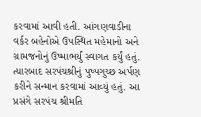કરવામાં આવી હતી. આંગણવાડીના વર્કર બહેનોએ ઉપસ્થિત મહેમાનો અને ગ્રામજનોનું ઉષ્માભર્યું સ્વાગત કર્યું હતું. ત્યારબાદ સરપંચશ્રીનું પુષ્પગુચ્છ અર્પણ કરીને સન્માન કરવામાં આવ્યું હતું. આ પ્રસંગે સરપંચ શ્રીમતિ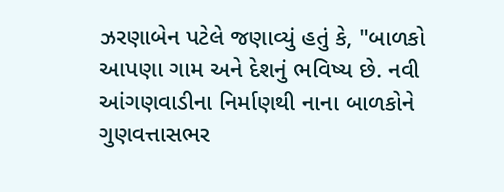ઝરણાબેન પટેલે જણાવ્યું હતું કે, "બાળકો આપણા ગામ અને દેશનું ભવિષ્ય છે. નવી આંગણવાડીના નિર્માણથી નાના બાળકોને ગુણવત્તાસભર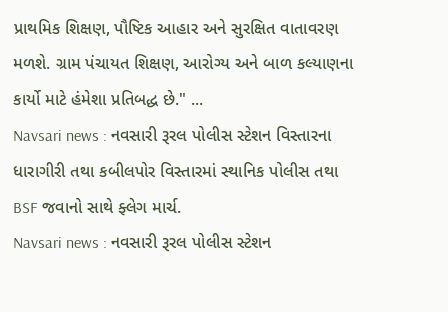પ્રાથમિક શિક્ષણ, પૌષ્ટિક આહાર અને સુરક્ષિત વાતાવરણ મળશે. ગ્રામ પંચાયત શિક્ષણ, આરોગ્ય અને બાળ કલ્યાણના કાર્યો માટે હંમેશા પ્રતિબદ્ધ છે." ...
Navsari news : નવસારી રૂરલ પોલીસ સ્ટેશન વિસ્તારના ધારાગીરી તથા કબીલપોર વિસ્તારમાં સ્થાનિક પોલીસ તથા BSF જવાનો સાથે ફ્લેગ માર્ચ.
Navsari news : નવસારી રૂરલ પોલીસ સ્ટેશન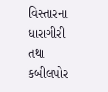વિસ્તારના ધારાગીરી તથા કબીલપોર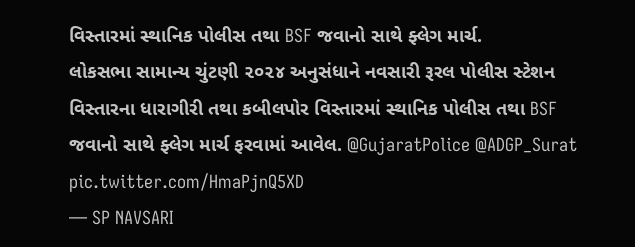વિસ્તારમાં સ્થાનિક પોલીસ તથા BSF જવાનો સાથે ફ્લેગ માર્ચ.
લોકસભા સામાન્ય ચુંટણી ૨૦૨૪ અનુસંધાને નવસારી રૂરલ પોલીસ સ્ટેશન વિસ્તારના ધારાગીરી તથા કબીલપોર વિસ્તારમાં સ્થાનિક પોલીસ તથા BSF જવાનો સાથે ફ્લેગ માર્ચ ફરવામાં આવેલ. @GujaratPolice @ADGP_Surat pic.twitter.com/HmaPjnQ5XD
— SP NAVSARI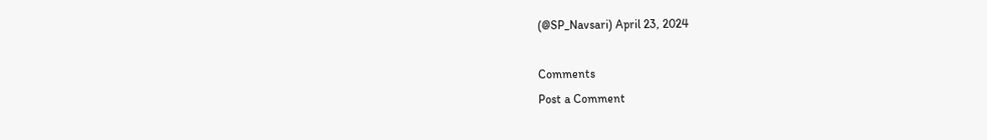(@SP_Navsari) April 23, 2024

Comments
Post a Comment